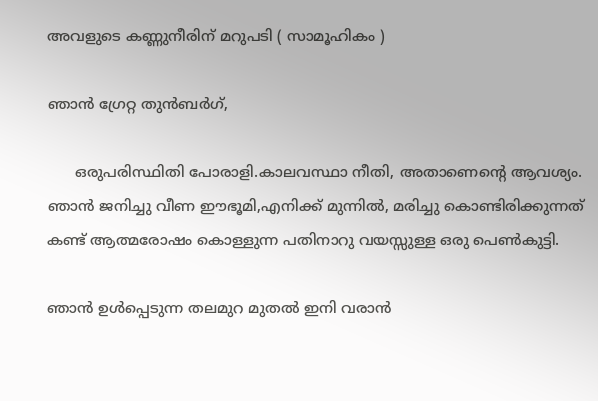അവളുടെ കണ്ണുനീരിന് മറുപടി ( സാമൂഹികം )

ഞാൻ ഗ്രേറ്റ തുൻബർഗ്,

      ഒരുപരിസ്ഥിതി പോരാളി.കാലവസ്ഥാ നീതി, അതാണെന്റെ ആവശ്യം. ഞാൻ ജനിച്ചു വീണ ഈഭൂമി,എനിക്ക് മുന്നിൽ, മരിച്ചു കൊണ്ടിരിക്കുന്നത് കണ്ട് ആത്മരോഷം കൊള്ളുന്ന പതിനാറു വയസ്സുള്ള ഒരു പെൺകുട്ടി.

ഞാൻ ഉൾപ്പെടുന്ന തലമുറ മുതൽ ഇനി വരാൻ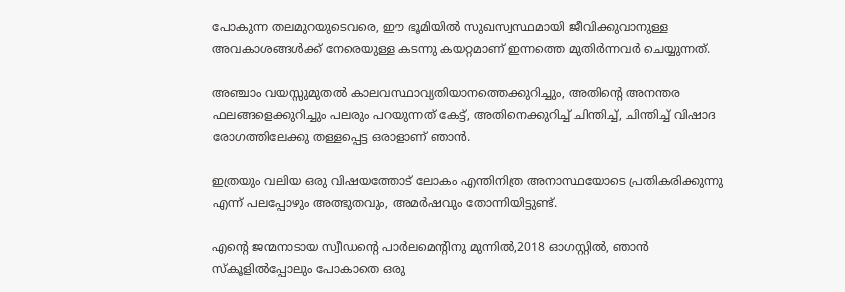പോകുന്ന തലമുറയുടെവരെ, ഈ ഭൂമിയിൽ സുഖസ്വസ്ഥമായി ജീവിക്കുവാനുള്ള അവകാശങ്ങൾക്ക് നേരെയുള്ള കടന്നു കയറ്റമാണ് ഇന്നത്തെ മുതിർന്നവർ ചെയ്യുന്നത്.

അഞ്ചാം വയസ്സുമുതൽ കാലവസ്ഥാവ്യതിയാനത്തെക്കുറിച്ചും, അതിന്റെ അനന്തര ഫലങ്ങളെക്കുറിച്ചും പലരും പറയുന്നത് കേട്ട്, അതിനെക്കുറിച്ച് ചിന്തിച്ച്, ചിന്തിച്ച് വിഷാദ രോഗത്തിലേക്കു തള്ളപ്പെട്ട ഒരാളാണ് ഞാൻ.

ഇത്രയും വലിയ ഒരു വിഷയത്തോട് ലോകം എന്തിനിത്ര അനാസ്ഥയോടെ പ്രതികരിക്കുന്നു എന്ന് പലപ്പോഴും അത്ഭുതവും, അമർഷവും തോന്നിയിട്ടുണ്ട്.

എന്റെ ജന്മനാടായ സ്വീഡന്റെ പാർലമെന്റിനു മുന്നിൽ,2018 ഓഗസ്റ്റിൽ, ഞാൻ സ്കൂളിൽപ്പോലും പോകാതെ ഒരു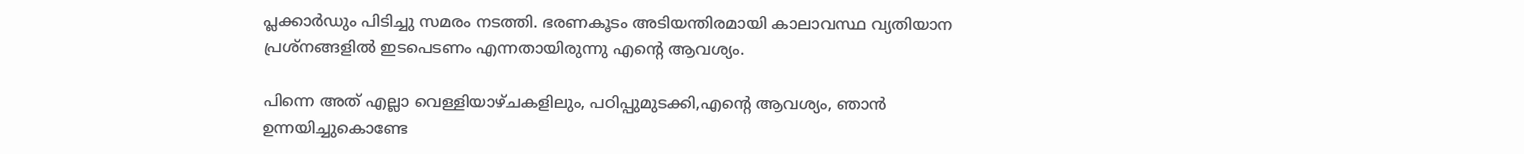പ്ലക്കാർഡും പിടിച്ചു സമരം നടത്തി. ഭരണകൂടം അടിയന്തിരമായി കാലാവസ്ഥ വ്യതിയാന പ്രശ്നങ്ങളിൽ ഇടപെടണം എന്നതായിരുന്നു എന്റെ ആവശ്യം.

പിന്നെ അത് എല്ലാ വെള്ളിയാഴ്ചകളിലും, പഠിപ്പുമുടക്കി,എന്റെ ആവശ്യം, ഞാൻ  ഉന്നയിച്ചുകൊണ്ടേ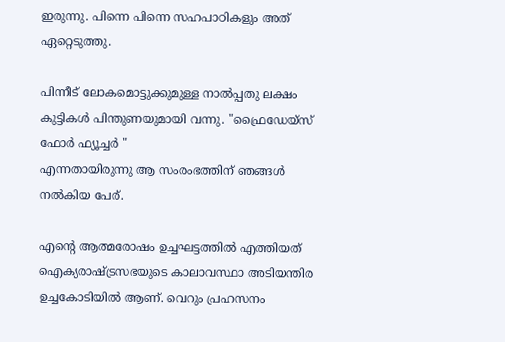ഇരുന്നു. പിന്നെ പിന്നെ സഹപാഠികളും അത് ഏറ്റെടുത്തു.

പിന്നീട് ലോകമൊട്ടുക്കുമുള്ള നാൽപ്പതു ലക്ഷം കുട്ടികൾ പിന്തുണയുമായി വന്നു. "ഫ്രൈഡേയ്സ് ഫോർ ഫ്യൂച്ചർ "
എന്നതായിരുന്നു ആ സംരംഭത്തിന് ഞങ്ങൾ നൽകിയ പേര്.

എന്റെ ആത്മരോഷം ഉച്ചഘട്ടത്തിൽ എത്തിയത് ഐക്യരാഷ്ട്രസഭയുടെ കാലാവസ്ഥാ അടിയന്തിര ഉച്ചകോടിയിൽ ആണ്. വെറും പ്രഹസനം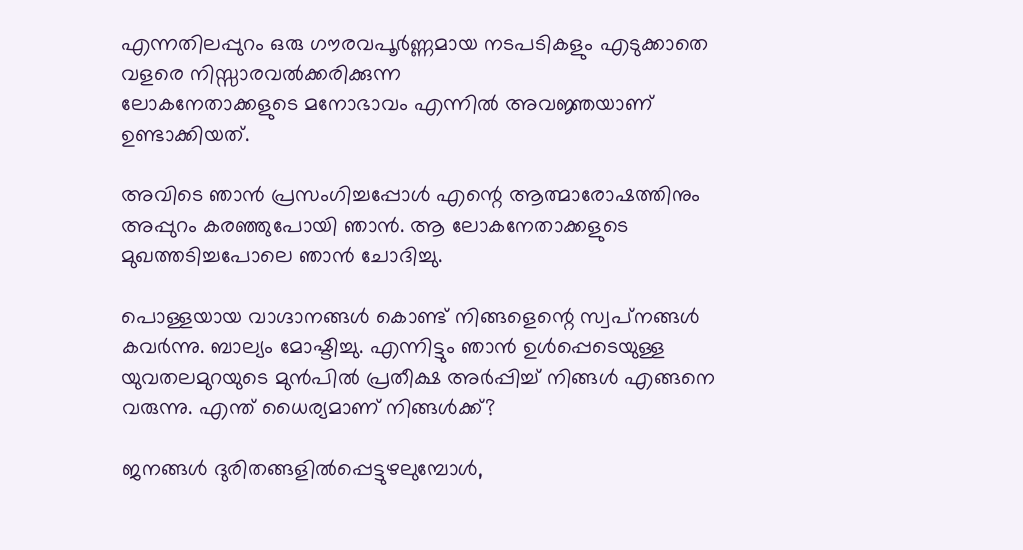എന്നതിലപ്പുറം ഒരു ഗൗരവപൂർണ്ണമായ നടപടികളും എടുക്കാതെ വളരെ നിസ്സാരവൽക്കരിക്കുന്ന
ലോകനേതാക്കളുടെ മനോഭാവം എന്നിൽ അവജ്ഞയാണ് ഉണ്ടാക്കിയത്.

അവിടെ ഞാൻ പ്രസംഗിച്ചപ്പോൾ എന്റെ ആത്മാരോഷത്തിനും അപ്പുറം കരഞ്ഞുപോയി ഞാൻ. ആ ലോകനേതാക്കളുടെ മുഖത്തടിച്ചപോലെ ഞാൻ ചോദിച്ചു.

പൊള്ളയായ വാഗ്ദാനങ്ങൾ കൊണ്ട് നിങ്ങളെന്റെ സ്വപ്‌നങ്ങൾ കവർന്നു. ബാല്യം മോഷ്ടിച്ചു. എന്നിട്ടും ഞാൻ ഉൾപ്പെടെയുള്ള യുവതലമുറയുടെ മുൻപിൽ പ്രതീക്ഷ അർപ്പിച്ച് നിങ്ങൾ എങ്ങനെ വരുന്നു. എന്ത് ധൈര്യമാണ് നിങ്ങൾക്ക്?

ജനങ്ങൾ ദുരിതങ്ങളിൽപ്പെട്ടുഴലുമ്പോൾ,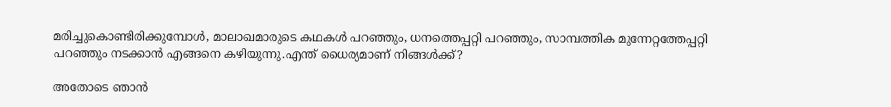മരിച്ചുകൊണ്ടിരിക്കുമ്പോൾ, മാലാഖമാരുടെ കഥകൾ പറഞ്ഞും, ധനത്തെപ്പറ്റി പറഞ്ഞും, സാമ്പത്തിക മുന്നേറ്റത്തേപ്പറ്റി പറഞ്ഞും നടക്കാൻ എങ്ങനെ കഴിയുന്നു.എന്ത്‌ ധൈര്യമാണ് നിങ്ങൾക്ക്?

അതോടെ ഞാൻ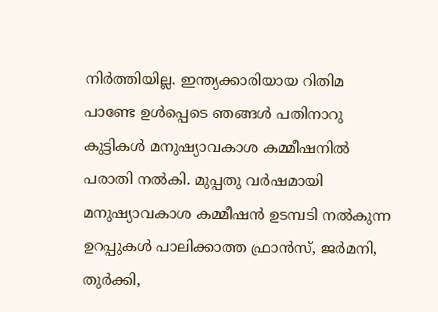നിർത്തിയില്ല. ഇന്ത്യക്കാരിയായ റിതിമ പാണ്ടേ ഉൾപ്പെടെ ഞങ്ങൾ പതിനാറു കുട്ടികൾ മനുഷ്യാവകാശ കമ്മീഷനിൽ പരാതി നൽകി. മുപ്പതു വർഷമായി മനുഷ്യാവകാശ കമ്മീഷൻ ഉടമ്പടി നൽകുന്ന ഉറപ്പുകൾ പാലിക്കാത്ത ഫ്രാൻസ്, ജർമനി, തുർക്കി,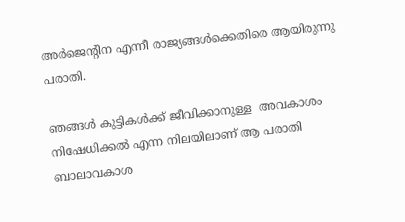അർജെന്റിന എന്നീ രാജ്യങ്ങൾക്കെതിരെ ആയിരുന്നു പരാതി.

ഞങ്ങൾ കുട്ടികൾക്ക് ജീവിക്കാനുള്ള  അവകാശം നിഷേധിക്കൽ എന്ന നിലയിലാണ് ആ പരാതി ബാലാവകാശ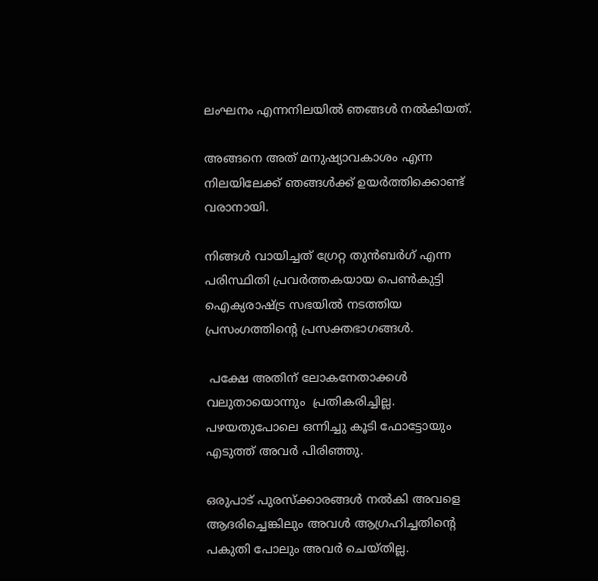ലംഘനം എന്നനിലയിൽ ഞങ്ങൾ നൽകിയത്.

അങ്ങനെ അത് മനുഷ്യാവകാശം എന്ന നിലയിലേക്ക് ഞങ്ങൾക്ക് ഉയർത്തിക്കൊണ്ട് വരാനായി.

നിങ്ങൾ വായിച്ചത് ഗ്രേറ്റ തുൻബർഗ് എന്ന  പരിസ്ഥിതി പ്രവർത്തകയായ പെൺകുട്ടി  ഐക്യരാഷ്ട്ര സഭയിൽ നടത്തിയ പ്രസംഗത്തിന്റെ പ്രസക്തഭാഗങ്ങൾ.

 പക്ഷേ അതിന് ലോകനേതാക്കൾ വലുതായൊന്നും  പ്രതികരിച്ചില്ല. പഴയതുപോലെ ഒന്നിച്ചു കൂടി ഫോട്ടോയും എടുത്ത് അവർ പിരിഞ്ഞു.

ഒരുപാട് പുരസ്‌ക്കാരങ്ങൾ നൽകി അവളെ ആദരിച്ചെങ്കിലും അവൾ ആഗ്രഹിച്ചതിന്റെ പകുതി പോലും അവർ ചെയ്തില്ല.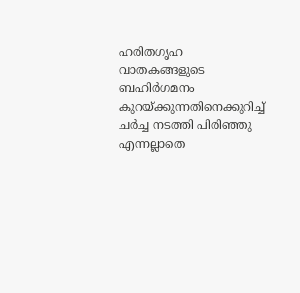ഹരിതഗൃഹ വാതകങ്ങളുടെ ബഹിർഗമനം കുറയ്ക്കുന്നതിനെക്കുറിച്ച്  ചർച്ച നടത്തി പിരിഞ്ഞു എന്നല്ലാതെ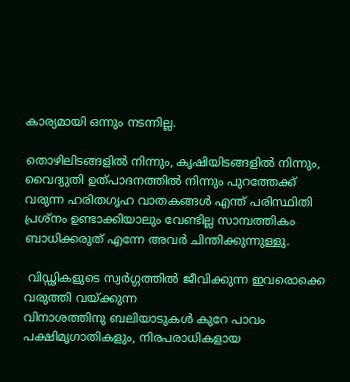കാര്യമായി ഒന്നും നടന്നില്ല.

തൊഴിലിടങ്ങളിൽ നിന്നും, കൃഷിയിടങ്ങളിൽ നിന്നും, വൈദ്യുതി ഉത്പാദനത്തിൽ നിന്നും പുറത്തേക്ക് വരുന്ന ഹരിതഗൃഹ വാതകങ്ങൾ എന്ത്‌ പരിസ്ഥിതി പ്രശ്നം ഉണ്ടാക്കിയാലും വേണ്ടില്ല സാമ്പത്തികം ബാധിക്കരുത് എന്നേ അവർ ചിന്തിക്കുന്നുള്ളു.

 വിഡ്ഢികളുടെ സ്വർഗ്ഗത്തിൽ ജീവിക്കുന്ന ഇവരൊക്കെ വരുത്തി വയ്ക്കുന്ന
വിനാശത്തിനു ബലിയാടുകൾ കുറേ പാവം പക്ഷിമൃഗാതികളും, നിരപരാധികളായ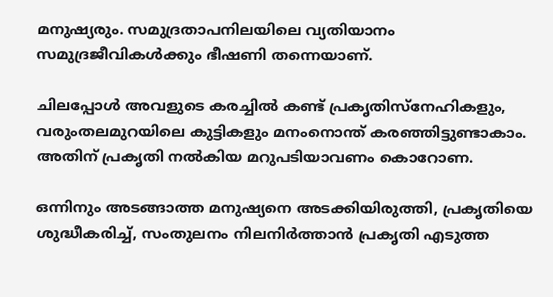മനുഷ്യരും. സമുദ്രതാപനിലയിലെ വ്യതിയാനം സമുദ്രജീവികൾക്കും ഭീഷണി തന്നെയാണ്.

ചിലപ്പോൾ അവളുടെ കരച്ചിൽ കണ്ട് പ്രകൃതിസ്നേഹികളും, വരുംതലമുറയിലെ കുട്ടികളും മനംനൊന്ത് കരഞ്ഞിട്ടുണ്ടാകാം. അതിന് പ്രകൃതി നൽകിയ മറുപടിയാവണം കൊറോണ.

ഒന്നിനും അടങ്ങാത്ത മനുഷ്യനെ അടക്കിയിരുത്തി, പ്രകൃതിയെ ശുദ്ധീകരിച്ച്‌, സംതുലനം നിലനിർത്താൻ പ്രകൃതി എടുത്ത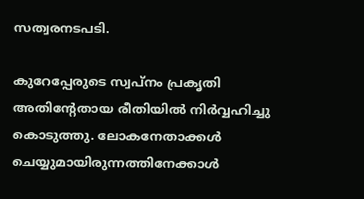സത്വരനടപടി.

കുറേപ്പേരുടെ സ്വപ്നം പ്രകൃതി അതിന്റേതായ രീതിയിൽ നിർവ്വഹിച്ചു കൊടുത്തു. ലോകനേതാക്കൾ ചെയ്യുമായിരുന്നത്തിനേക്കാൾ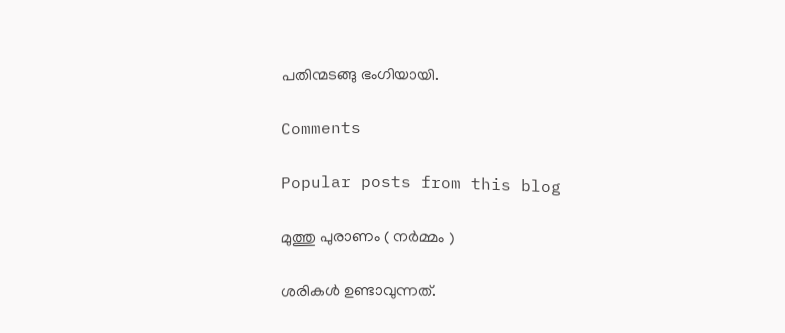പതിന്മടങ്ങു ഭംഗിയായി.

Comments

Popular posts from this blog

മുത്തു പുരാണം ( നർമ്മം )

ശരികൾ ഉണ്ടാവുന്നത്.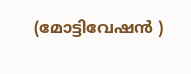(മോട്ടിവേഷൻ )